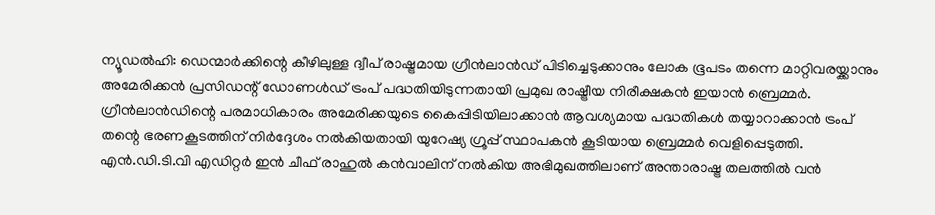ന്യൂഡൽഹി: ഡെന്മാർക്കിന്റെ കീഴിലുള്ള ദ്വീപ് രാഷ്ട്രമായ ഗ്രീൻലാൻഡ് പിടിച്ചെടുക്കാനും ലോക ഭൂപടം തന്നെ മാറ്റിവരയ്ക്കാനും അമേരിക്കൻ പ്രസിഡന്റ് ഡോണൾഡ് ട്രംപ് പദ്ധതിയിടുന്നതായി പ്രമുഖ രാഷ്ട്രീയ നിരീക്ഷകൻ ഇയാൻ ബ്രെമ്മർ. ഗ്രീൻലാൻഡിന്റെ പരമാധികാരം അമേരിക്കയുടെ കൈപ്പിടിയിലാക്കാൻ ആവശ്യമായ പദ്ധതികൾ തയ്യാറാക്കാൻ ട്രംപ് തന്റെ ഭരണകൂടത്തിന് നിർദ്ദേശം നൽകിയതായി യുറേഷ്യ ഗ്രൂപ്പ് സ്ഥാപകൻ കൂടിയായ ബ്രെമ്മർ വെളിപ്പെടുത്തി.
എൻ.ഡി.ടി.വി എഡിറ്റർ ഇൻ ചീഫ് രാഹുൽ കൻവാലിന് നൽകിയ അഭിമുഖത്തിലാണ് അന്താരാഷ്ട്ര തലത്തിൽ വൻ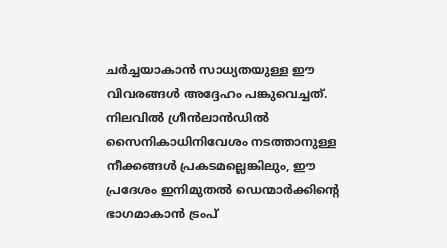ചർച്ചയാകാൻ സാധ്യതയുള്ള ഈ വിവരങ്ങൾ അദ്ദേഹം പങ്കുവെച്ചത്. നിലവിൽ ഗ്രീൻലാൻഡിൽ സൈനികാധിനിവേശം നടത്താനുള്ള നീക്കങ്ങൾ പ്രകടമല്ലെങ്കിലും, ഈ പ്രദേശം ഇനിമുതൽ ഡെന്മാർക്കിന്റെ ഭാഗമാകാൻ ട്രംപ്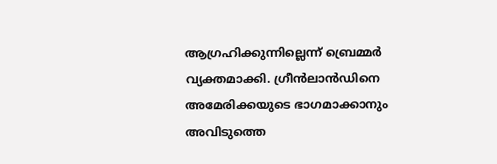ആഗ്രഹിക്കുന്നില്ലെന്ന് ബ്രെമ്മർ വ്യക്തമാക്കി. ഗ്രീൻലാൻഡിനെ അമേരിക്കയുടെ ഭാഗമാക്കാനും അവിടുത്തെ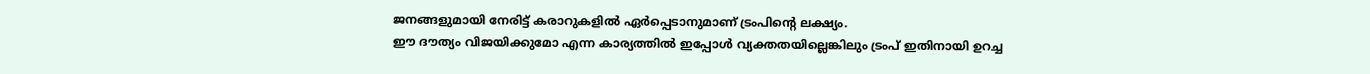ജനങ്ങളുമായി നേരിട്ട് കരാറുകളിൽ ഏർപ്പെടാനുമാണ് ട്രംപിന്റെ ലക്ഷ്യം.
ഈ ദൗത്യം വിജയിക്കുമോ എന്ന കാര്യത്തിൽ ഇപ്പോൾ വ്യക്തതയില്ലെങ്കിലും ട്രംപ് ഇതിനായി ഉറച്ച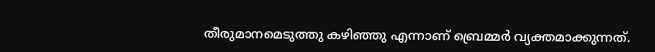തീരുമാനമെടുത്തു കഴിഞ്ഞു എന്നാണ് ബ്രെമ്മർ വ്യക്തമാക്കുന്നത്.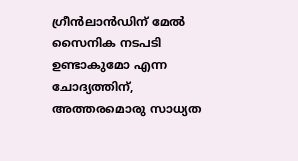ഗ്രീൻലാൻഡിന് മേൽ സൈനിക നടപടി ഉണ്ടാകുമോ എന്ന ചോദ്യത്തിന്, അത്തരമൊരു സാധ്യത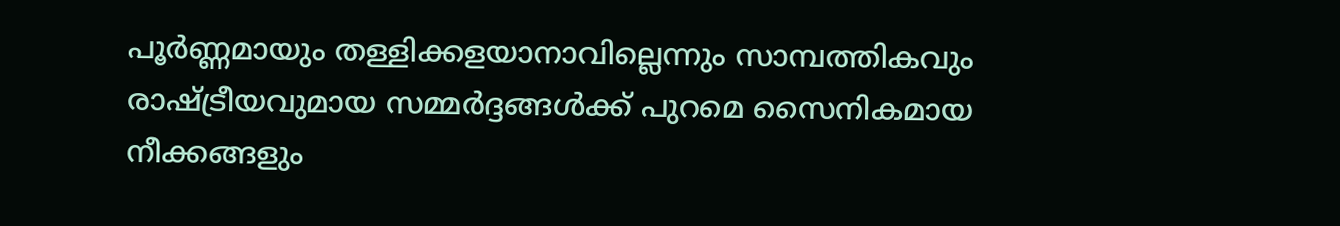പൂർണ്ണമായും തള്ളിക്കളയാനാവില്ലെന്നും സാമ്പത്തികവും രാഷ്ട്രീയവുമായ സമ്മർദ്ദങ്ങൾക്ക് പുറമെ സൈനികമായ നീക്കങ്ങളും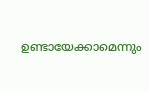ഉണ്ടായേക്കാമെന്നും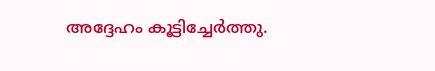അദ്ദേഹം കൂട്ടിച്ചേർത്തു.